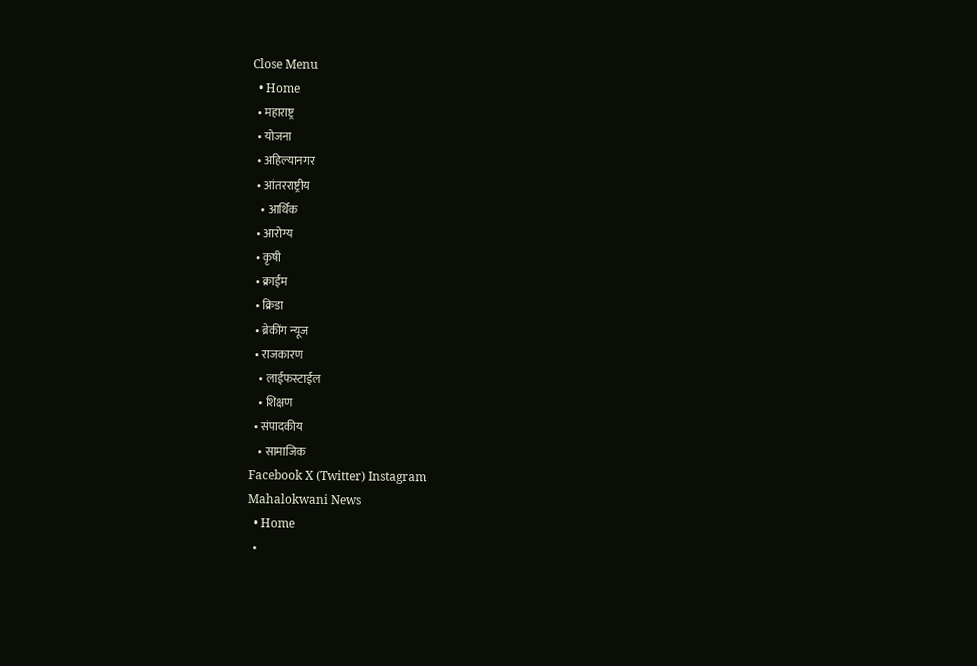Close Menu
  • Home
  • महाराष्ट्र
  • योजना
  • अहिल्यानगर
  • आंतरराष्ट्रीय
    • आर्थिक
  • आरोग्य
  • कृषी
  • क्राईम
  • क्रिडा
  • ब्रेकींग न्यूज
  • राजकारण
    • लाईफस्टाईल
    • शिक्षण
  • संपादकीय
    • सामाजिक
Facebook X (Twitter) Instagram
Mahalokwani News
  • Home
  •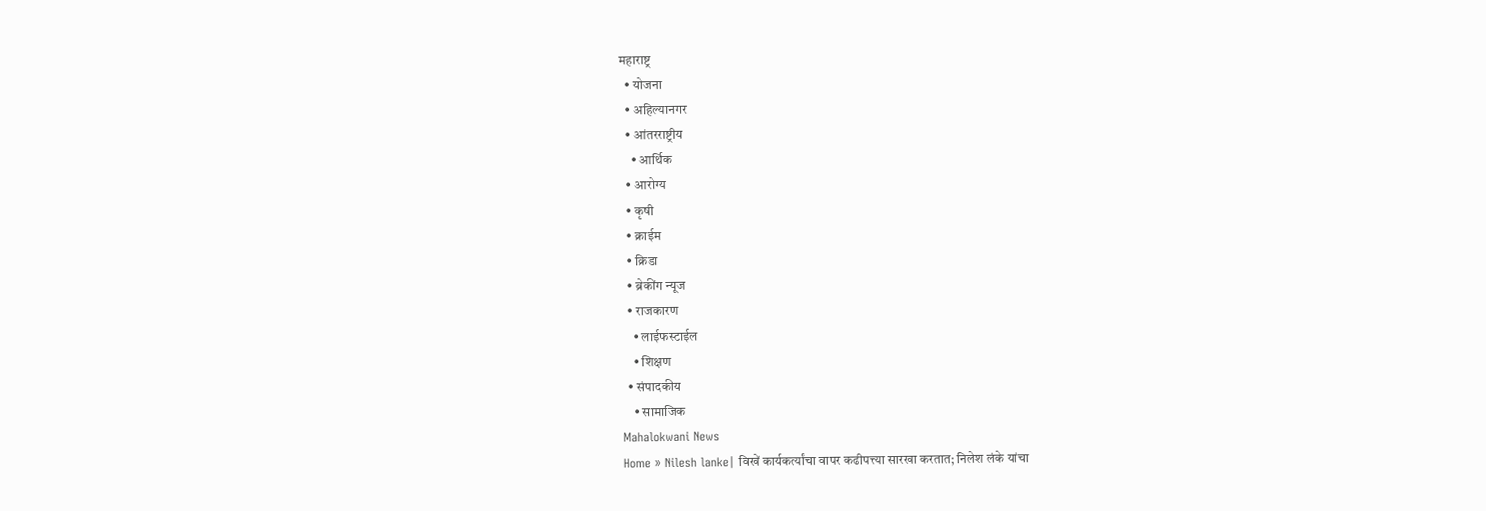महाराष्ट्र
  • योजना
  • अहिल्यानगर
  • आंतरराष्ट्रीय
    • आर्थिक
  • आरोग्य
  • कृषी
  • क्राईम
  • क्रिडा
  • ब्रेकींग न्यूज
  • राजकारण
    • लाईफस्टाईल
    • शिक्षण
  • संपादकीय
    • सामाजिक
Mahalokwani News
Home » Nilesh lanke| विखें कार्यकर्त्यांचा वापर कढीपत्त्या सारखा करतात; निलेश लंके यांचा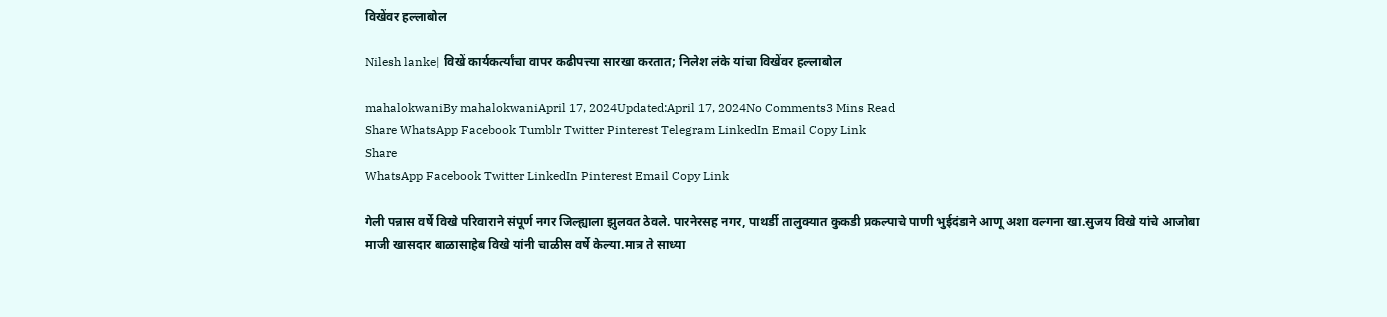विखेंवर हल्लाबोल

Nilesh lanke| विखें कार्यकर्त्यांचा वापर कढीपत्त्या सारखा करतात; निलेश लंके यांचा विखेंवर हल्लाबोल

mahalokwaniBy mahalokwaniApril 17, 2024Updated:April 17, 2024No Comments3 Mins Read
Share WhatsApp Facebook Tumblr Twitter Pinterest Telegram LinkedIn Email Copy Link
Share
WhatsApp Facebook Twitter LinkedIn Pinterest Email Copy Link

गेली पन्नास वर्षे विखे परिवाराने संपूर्ण नगर जिल्ह्याला झुलवत ठेवले. पारनेरसह नगर, पाथर्डी तालुक्यात कुकडी प्रकल्पाचे पाणी भुईदंडाने आणू अशा वल्गना खा.सुजय विखे यांचे आजोबा माजी खासदार बाळासाहेब विखे यांनी चाळीस वर्षे केल्या.मात्र ते साध्या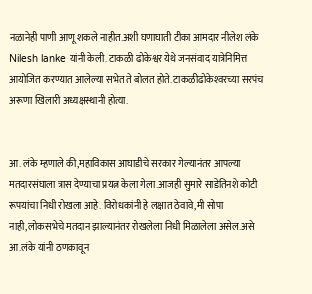नळानेही पाणी आणू शकले नाहीत.अशी घणाघाती टीका आमदार नीलेश लंके Nilesh lanke यांनी केली. टाकळी ढोकेश्वर येथे जनसंवाद यात्रेनिमित्त आयोजित करण्यात आलेल्या सभेत ते बोलत होते. टाकळीढोकेश्‍वरच्या सरपंच अरूणा खिलारी अध्यक्षस्थानी होत्या.


आ. लंके म्हणाले की,महाविकास आघाडीचे सरकार गेल्यानंतर आपल्या मतदारसंघाला त्रास देण्याचा प्रयत्न केला गेला.आजही सुमारे साडेतिनशे कोटी रूपयांचा निधी रोखला आहे. विरोधकांनी हे लक्षात ठेवावे,मी सोपा नाही,लोकसभेचे मतदान झाल्यानंतर रोखलेला निधी मिळालेला असेल.असे आ.लंके यांनी ठणकावून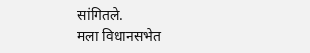सांगितले.
मला विधानसभेत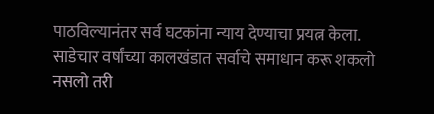पाठविल्यानंतर सर्व घटकांना न्याय देण्याचा प्रयत्न केला. साडेचार वर्षांच्या कालखंडात सर्वाचे समाधान करू शकलो नसलो तरी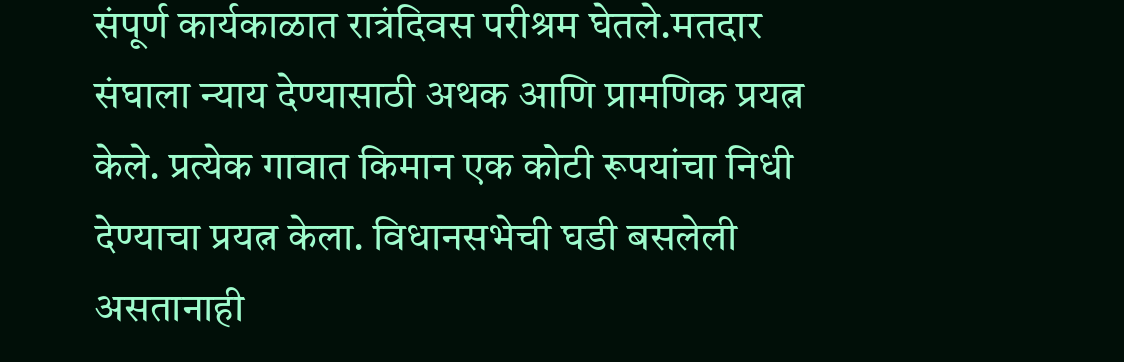संपूर्ण कार्यकाळात रात्रंदिवस परीश्रम घेतले.मतदार संघाला न्याय देण्यासाठी अथक आणि प्रामणिक प्रयत्न केले. प्रत्येक गावात किमान एक कोटी रूपयांचा निधी देण्याचा प्रयत्न केला. विधानसभेची घडी बसलेली असतानाही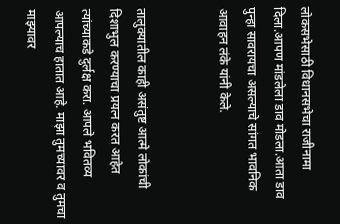लोकसभेसाठी विधानसभेचा राजीनामा दिला.आपण मांडलेला डाव मोडला.आता डाव पुन्हा सावरायचा असल्याचे सांगत भावनिक आवाहन लंके यांनी केले.


तालुक्यातील काही असंतुष्ट आत्मे लोकांची दिशाभुल करण्याचा प्रयत्न करत आहेत त्यांच्याकडे दुर्लक्ष करा. आपले भवितव्य आपल्याच हातात आहे. माझा तुमच्यावर व तुमचा माझ्यावर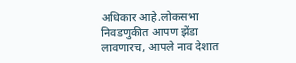अधिकार आहे.लोकसभा निवडणुकीत आपण झेंडा लावणारच, आपले नाव देशात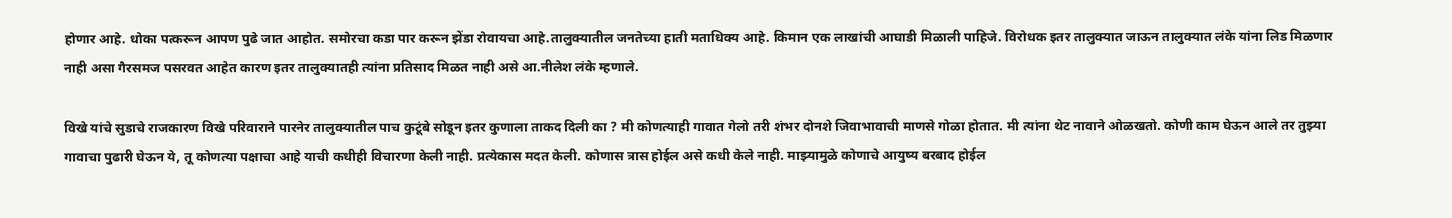होणार आहे. धोका पत्करून आपण पुढे जात आहोत. समोरचा कडा पार करून झेंडा रोवायचा आहे.तालुक्यातील जनतेच्या हाती मताधिक्य आहे. किमान एक लाखांची आघाडी मिळाली पाहिजे. विरोधक इतर तालुक्यात जाऊन तालुक्यात लंके यांना लिड मिळणार नाही असा गैरसमज पसरवत आहेत कारण इतर तालुक्यातही त्यांना प्रतिसाद मिळत नाही असे आ.नीलेश लंके म्हणाले.

विखे यांचे सुडाचे राजकारण विखे परिवाराने पारनेर तालुक्यातील पाच कुटूंबे सोडून इतर कुणाला ताकद दिली का ? मी कोणत्याही गावात गेलो तरी शंभर दोनशे जिवाभावाची माणसे गोळा होतात. मी त्यांना थेट नावाने ओळखतो. कोणी काम घेऊन आले तर तुझ्या गावाचा पुढारी घेऊन ये, तू कोणत्या पक्षाचा आहे याची कधीही विचारणा केली नाही. प्रत्येकास मदत केली. कोणास त्रास होईल असे कधी केले नाही. माझ्यामुळे कोणाचे आयुष्य बरबाद होईल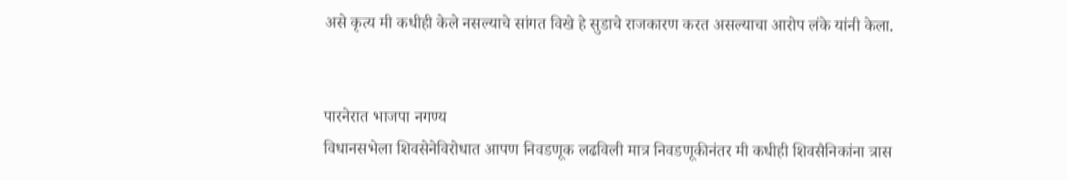असे कृत्य मी कधीही केले नसल्याचे सांगत विखे हे सुडाचे राजकारण करत असल्याचा आरोप लंके यांनी केला.


पारनेरात भाजपा नगण्य
विधानसभेला शिवसेनेविरोधात आपण निवडणूक लढविली मात्र निवडणूकीनंतर मी कधीही शिवसैनिकांना त्रास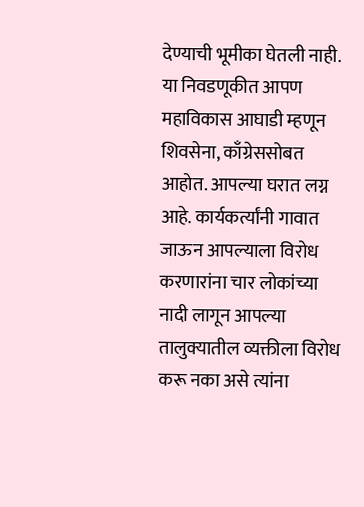देण्याची भूमीका घेतली नाही. या निवडणूकीत आपण महाविकास आघाडी म्हणून शिवसेना, काँग्रेससोबत आहोत. आपल्या घरात लग्न आहे. कार्यकर्त्यांनी गावात जाऊन आपल्याला विरोध करणारांना चार लोकांच्या नादी लागून आपल्या तालुक्यातील व्यक्तीला विरोध करू नका असे त्यांना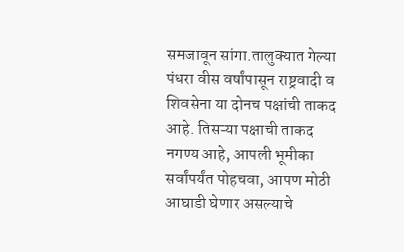समजावून सांगा.तालुक्यात गेल्या पंधरा वीस वर्षांपासून राष्ट्रवादी व शिवसेना या दोनच पक्षांची ताकद आहे. तिसऱ्या पक्षाची ताकद नगण्य आहे, आपली भूमीका सर्वांपर्यंत पोहचवा, आपण मोठी आघाडी घेणार असल्याचे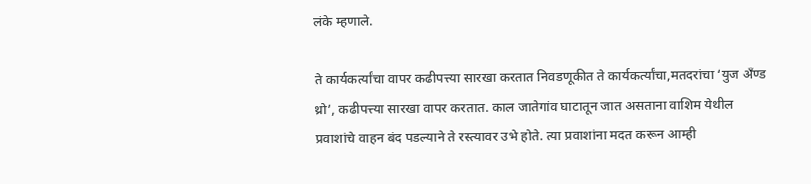लंके म्हणाले.

ते कार्यकर्त्यांचा वापर कढीपत्त्या सारखा करतात निवडणूकीत ते कार्यकर्त्यांचा,मतदरांचा ‘युज अ‍ॅंण्ड थ्रो’, कढीपत्त्या सारखा वापर करतात. काल जातेगांव घाटातून जात असताना वाशिम येथील प्रवाशांचे वाहन बंद पडल्याने ते रस्त्यावर उभे होते. त्या प्रवाशांना मदत करून आम्ही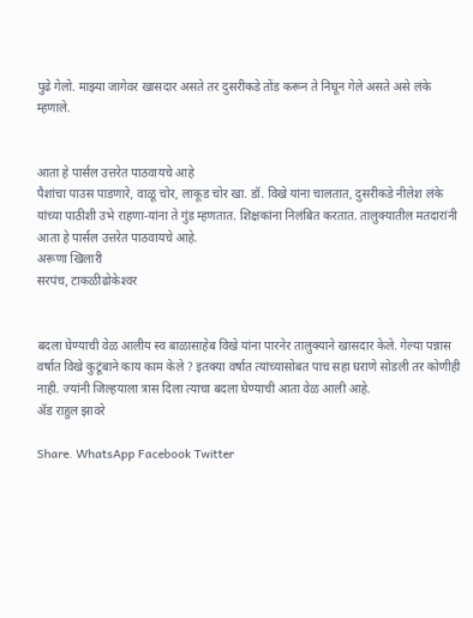पुढे गेलो. माझ्या जागेवर खासदार असते तर दुसरीकडे तोंड करून ते निघून गेले असते असे लंके म्हणाले.


आता हे पार्सल उत्तरेत पाठवायचे आहे
पैशांचा पाउस पाडणारे, वाळू चोर, लाकूड चोर खा. डॉ. विखे यांना चालतात, दुसरीकडे नीलेश लंके यांच्या पाठीशी उभे राहणा-यांना ते गुंड म्हणतात. शिक्षकांना निलंबित करतात. तालुक्यातील मतदारांनी आता हे पार्सल उत्तरेत पाठवायचे आहे.
अरूणा खिलारी
सरपंच, टाकळीढोकेश्‍वर


बदला घेण्याची वेळ आलीय स्व बाळासाहेब विखे यांना पारनेर तालुक्याने खासदार केले. गेल्या पन्नास वर्षात विखे कुटूंबाने काय काम केले ? इतक्या वर्षात त्यांच्यासोबत पाच सहा घराणे सोडली तर कोणीही नाही. ज्यांनी जिल्हयाला त्रास दिला त्याचा बदला घेण्याची आता वेळ आली आहे.
अ‍ॅड राहुल झावरे

Share. WhatsApp Facebook Twitter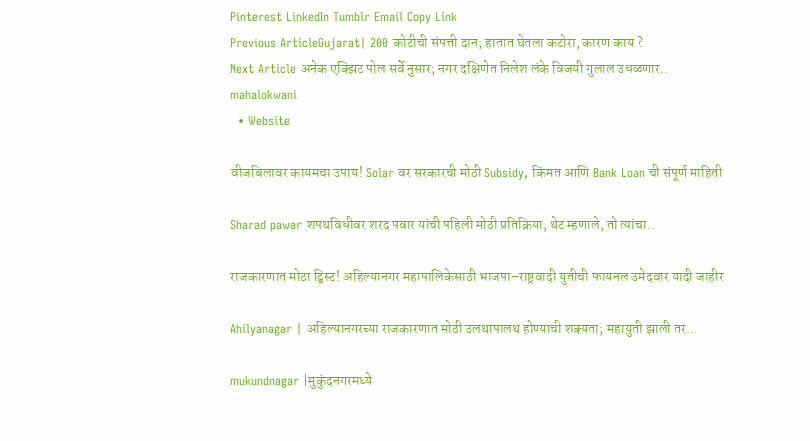Pinterest LinkedIn Tumblr Email Copy Link
Previous ArticleGujarat| 200 कोटीची संपत्ती दान; हातात घेतला कटोरा, कारण काय ?
Next Article अनेक एक्झिट पोल सर्वे नुसार; नगर दक्षिणेत निलेश लंके विजयी गुलाल उधळणार..
mahalokwani
  • Website

वीजबिलावर कायमचा उपाय! Solar वर सरकारची मोठी Subsidy, किंमत आणि Bank Loan ची संपूर्ण माहिती

Sharad pawar शपथविधीवर शरद पवार यांची पहिली मोठी प्रतिक्रिया, थेट म्हणाले, तो त्यांचा..

राजकारणात मोठा ट्विस्ट! अहिल्यानगर महापालिकेसाठी भाजपा–राष्ट्रवादी युतीची फायनल उमेदवार यादी जाहीर

Ahilyanagar | अहिल्यानगरच्या राजकारणात मोठी उलथापालथ होण्याची शक्यता; महायुती झाली तर..

mukundnagar |मुकुंदनगरमध्ये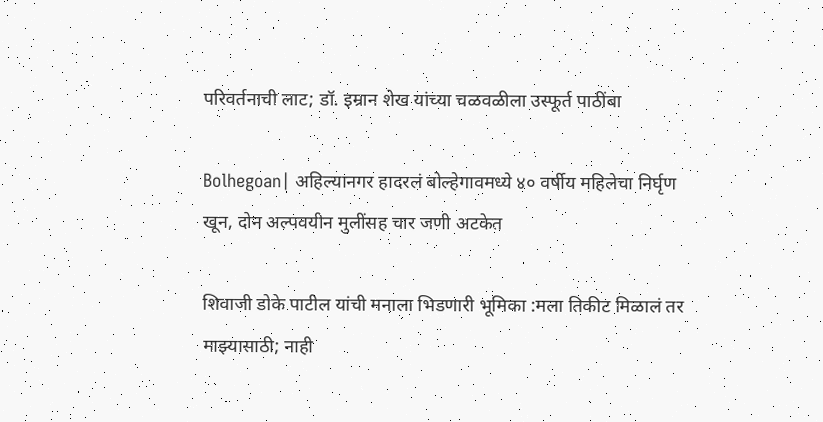परिवर्तनाची लाट; डॉ. इम्रान शेख यांच्या चळवळीला उस्फूर्त पाठींबा

Bolhegoan| अहिल्यानगर हादरलं बोल्हेगावमध्ये ४० वर्षीय महिलेचा निर्घृण खून, दोन अल्पवयीन मुलींसह चार जणी अटकेत

शिवाजी डोके पाटील यांची मनाला भिडणारी भूमिका :मला तिकीट मिळालं तर माझ्यासाठी; नाही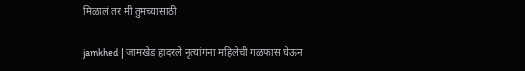मिळालं तर मी तुमच्यासाठी

jamkhed | जामखेड हादरले नृत्यांगना महिलेची गळफास घेऊन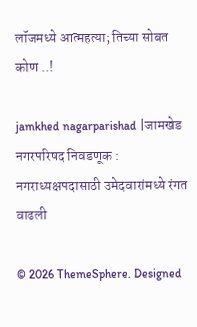लॉजमध्ये आत्महत्या; तिच्या सोबत कोण ..!

jamkhed nagarparishad |जामखेड नगरपरिषद निवडणूक : नगराध्यक्षपदासाठी उमेदवारांमध्ये रंगत वाढली

© 2026 ThemeSphere. Designed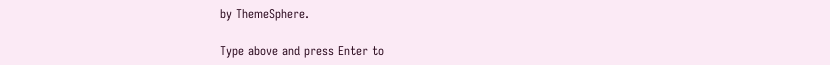by ThemeSphere.

Type above and press Enter to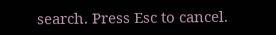search. Press Esc to cancel.